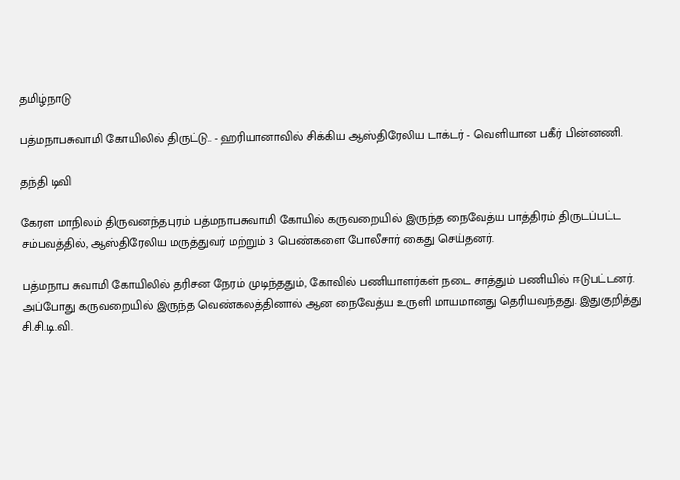தமிழ்நாடு

பத்மநாபசுவாமி கோயிலில் திருட்டு.. - ஹரியானாவில் சிக்கிய ஆஸ்திரேலிய டாக்டர் - வெளியான பகீர் பின்னணி.

தந்தி டிவி

கேரள மாநிலம் திருவனந்தபுரம் பத்மநாபசுவாமி கோயில் கருவறையில் இருந்த நைவேத்ய பாத்திரம் திருடப்பட்ட சம்பவத்தில், ஆஸ்திரேலிய மருத்துவர் மற்றும் 3 பெண்களை போலீசார் கைது செய்தனர்.

பத்மநாப சுவாமி கோயிலில் தரிசன நேரம் முடிந்ததும், கோவில் பணியாளர்கள் நடை சாத்தும் பணியில் ஈடுபட்டனர். அப்போது கருவறையில் இருந்த வெண்கலத்தினால் ஆன நைவேத்ய உருளி மாயமானது தெரியவந்தது. இதுகுறித்து சி.சி.டி.வி.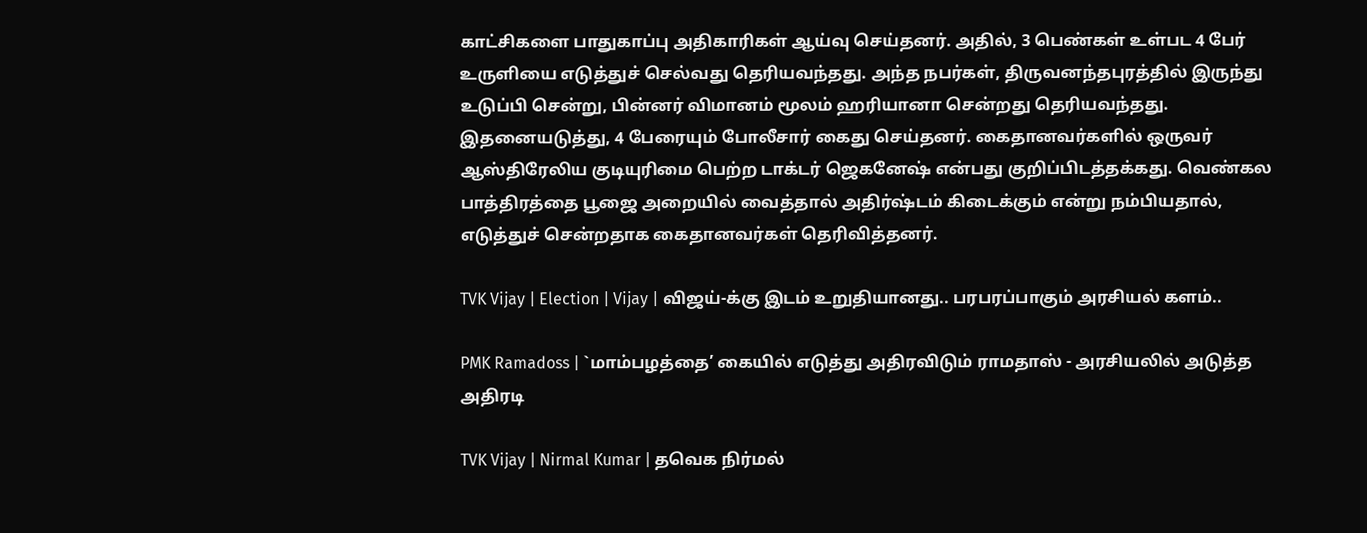காட்சிகளை பாதுகாப்பு அதிகாரிகள் ஆய்வு செய்தனர். அதில், 3 பெண்கள் உள்பட 4 பேர் உருளியை எடுத்துச் செல்வது தெரியவந்தது. அந்த நபர்கள், திருவனந்தபுரத்தில் இருந்து உடுப்பி சென்று, பின்னர் விமானம் மூலம் ஹரியானா சென்றது தெரியவந்தது. இதனையடுத்து, 4 பேரையும் போலீசார் கைது செய்தனர். கைதானவர்களில் ஒருவர் ஆஸ்திரேலிய குடியுரிமை பெற்ற டாக்டர் ஜெகனேஷ் என்பது குறிப்பிடத்தக்கது. வெண்கல பாத்திரத்தை பூஜை அறையில் வைத்தால் அதிர்ஷ்டம் கிடைக்கும் என்று நம்பியதால், எடுத்துச் சென்றதாக கைதானவர்கள் தெரிவித்தனர்.

TVK Vijay | Election | Vijay | விஜய்-க்கு இடம் உறுதியானது.. பரபரப்பாகும் அரசியல் களம்..

PMK Ramadoss | `மாம்பழத்தை’ கையில் எடுத்து அதிரவிடும் ராமதாஸ் - அரசியலில் அடுத்த அதிரடி

TVK Vijay | Nirmal Kumar | தவெக நிர்மல்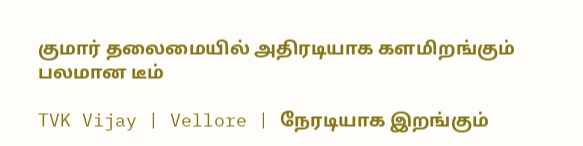குமார் தலைமையில் அதிரடியாக களமிறங்கும் பலமான டீம்

TVK Vijay | Vellore | நேரடியாக இறங்கும்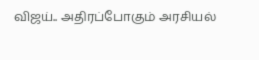விஜய்.. அதிரப்போகும் அரசியல்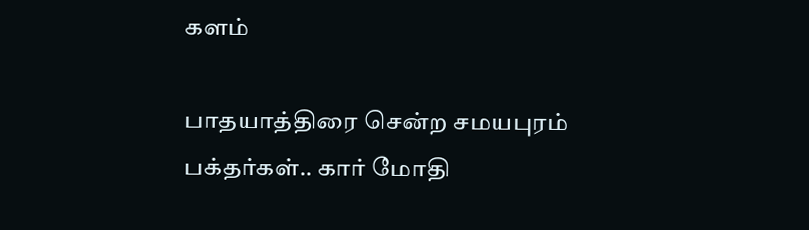களம்

பாதயாத்திரை சென்ற சமயபுரம் பக்தர்கள்.. கார் மோதி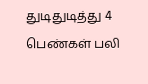துடிதுடித்து 4 பெண்கள் பலி